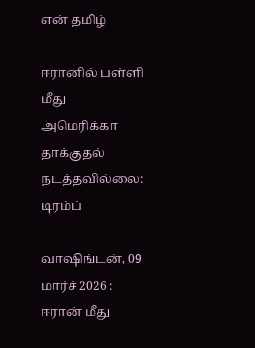என் தமிழ்

ஈரானில் பள்ளி மீது அமெரிக்கா தாக்குதல் நடத்தவில்லை: டிரம்ப்

வாஷிங்டன், 09 மார்ச் 2026 : ஈரான் மீது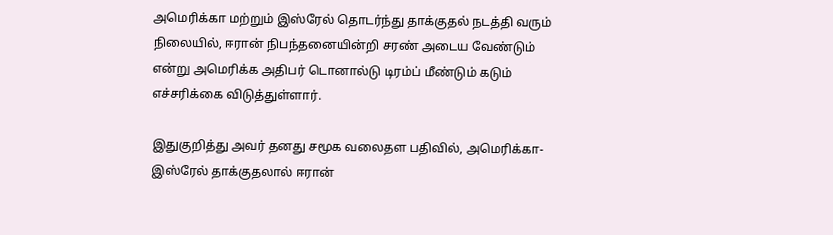அமெரிக்கா மற்றும் இஸ்ரேல் தொடர்ந்து தாக்குதல் நடத்தி வரும் நிலையில், ஈரான் நிபந்தனையின்றி சரண் அடைய வேண்டும் என்று அமெரிக்க அதிபர் டொனால்டு டிரம்ப் மீண்டும் கடும் எச்சரிக்கை விடுத்துள்ளார்.

இதுகுறித்து அவர் தனது சமூக வலைதள பதிவில், அமெரிக்கா-இஸ்ரேல் தாக்குதலால் ஈரான்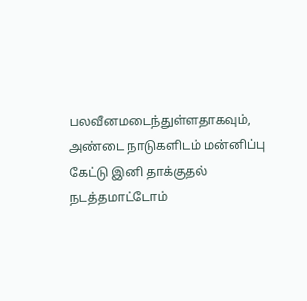பலவீனமடைந்துள்ளதாகவும், அண்டை நாடுகளிடம் மன்னிப்பு கேட்டு இனி தாக்குதல் நடத்தமாட்டோம்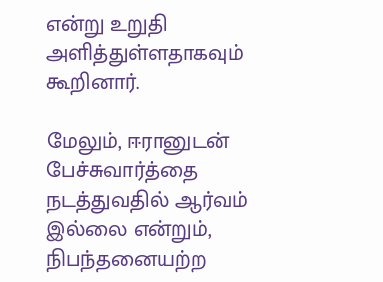என்று உறுதி அளித்துள்ளதாகவும் கூறினார்.

மேலும், ஈரானுடன் பேச்சுவார்த்தை நடத்துவதில் ஆர்வம் இல்லை என்றும், நிபந்தனையற்ற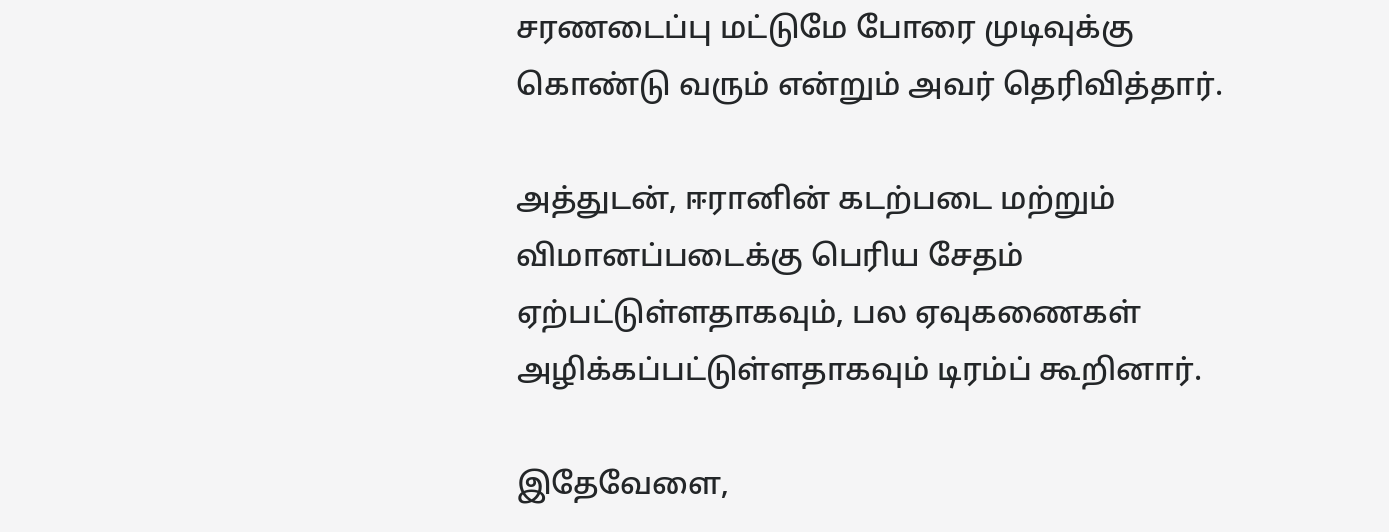சரணடைப்பு மட்டுமே போரை முடிவுக்கு கொண்டு வரும் என்றும் அவர் தெரிவித்தார்.

அத்துடன், ஈரானின் கடற்படை மற்றும் விமானப்படைக்கு பெரிய சேதம் ஏற்பட்டுள்ளதாகவும், பல ஏவுகணைகள் அழிக்கப்பட்டுள்ளதாகவும் டிரம்ப் கூறினார்.

இதேவேளை,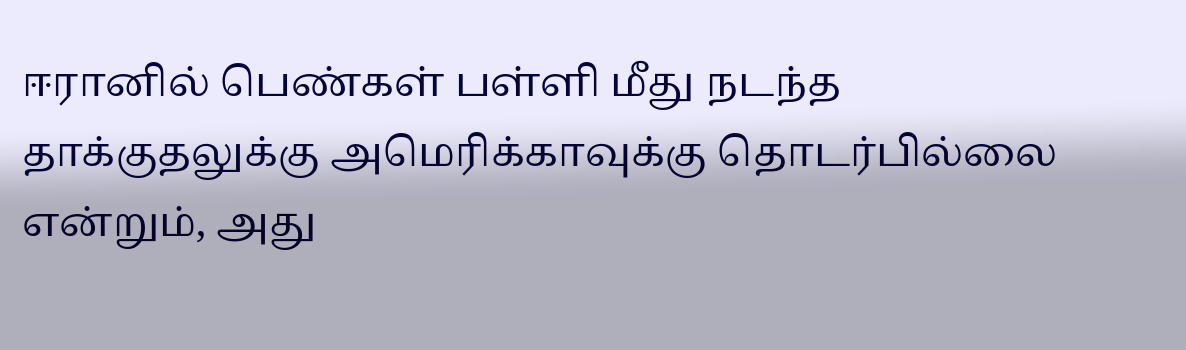ஈரானில் பெண்கள் பள்ளி மீது நடந்த தாக்குதலுக்கு அமெரிக்காவுக்கு தொடர்பில்லை என்றும், அது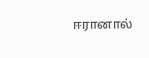ஈரானால்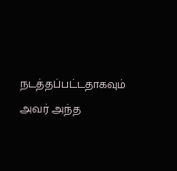நடத்தப்பட்டதாகவும் அவர் அந்த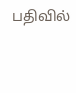பதிவில்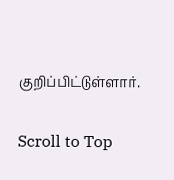குறிப்பிட்டுள்ளார்.

Scroll to Top